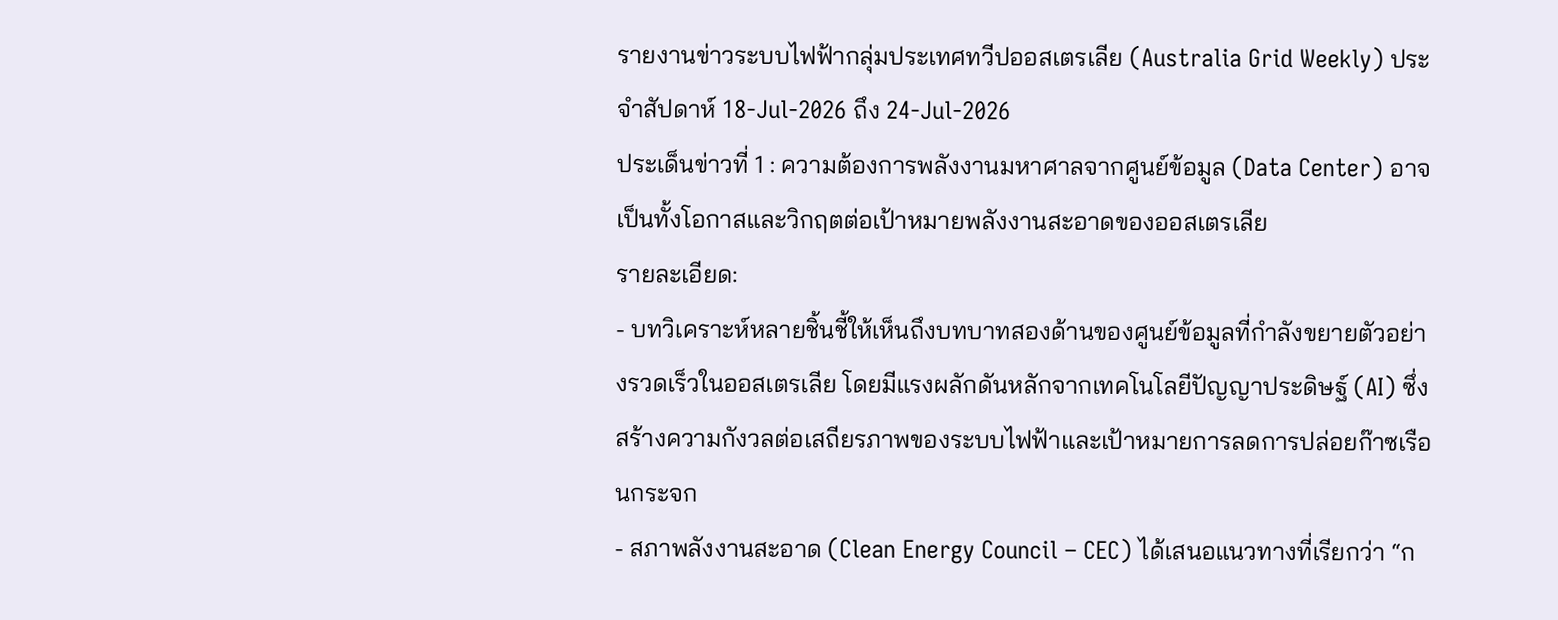รายงานข่าวระบบไฟฟ้ากลุ่มประเทศทวีปออสเตรเลีย (Australia Grid Weekly) ประจำสัปดาห์ 18-Jul-2026 ถึง 24-Jul-2026
ประเด็นข่าวที่ 1 : ความต้องการพลังงานมหาศาลจากศูนย์ข้อมูล (Data Center) อาจเป็นทั้งโอกาสและวิกฤตต่อเป้าหมายพลังงานสะอาดของออสเตรเลีย
รายละเอียด:
- บทวิเคราะห์หลายชิ้นชี้ให้เห็นถึงบทบาทสองด้านของศูนย์ข้อมูลที่กำลังขยายตัวอย่างรวดเร็วในออสเตรเลีย โดยมีแรงผลักดันหลักจากเทคโนโลยีปัญญาประดิษฐ์ (AI) ซึ่งสร้างความกังวลต่อเสถียรภาพของระบบไฟฟ้าและเป้าหมายการลดการปล่อยก๊าซเรือนกระจก
- สภาพลังงานสะอาด (Clean Energy Council – CEC) ได้เสนอแนวทางที่เรียกว่า “ก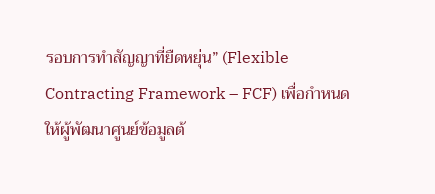รอบการทำสัญญาที่ยืดหยุ่น” (Flexible Contracting Framework – FCF) เพื่อกำหนดให้ผู้พัฒนาศูนย์ข้อมูลต้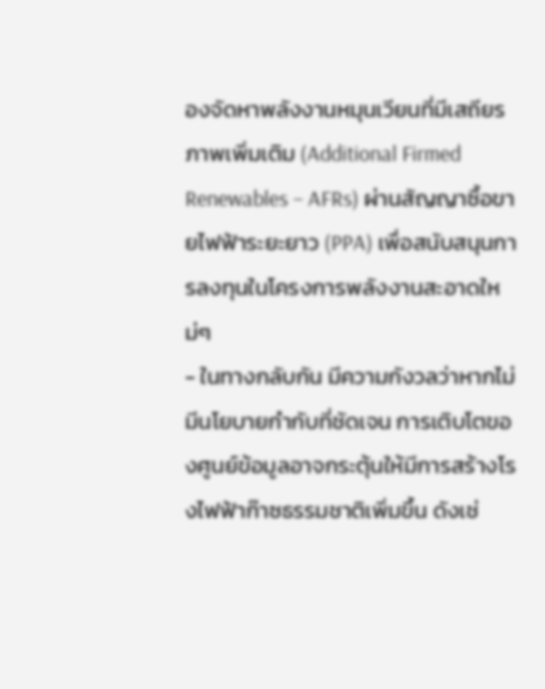องจัดหาพลังงานหมุนเวียนที่มีเสถียรภาพเพิ่มเติม (Additional Firmed Renewables – AFRs) ผ่านสัญญาซื้อขายไฟฟ้าระยะยาว (PPA) เพื่อสนับสนุนการลงทุนในโครงการพลังงานสะอาดใหม่ๆ
- ในทางกลับกัน มีความกังวลว่าหากไม่มีนโยบายกำกับที่ชัดเจน การเติบโตของศูนย์ข้อมูลอาจกระตุ้นให้มีการสร้างโรงไฟฟ้าก๊าซธรรมชาติเพิ่มขึ้น ดังเช่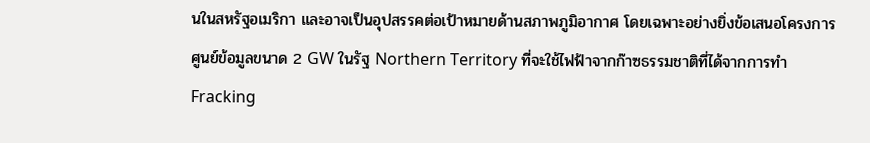นในสหรัฐอเมริกา และอาจเป็นอุปสรรคต่อเป้าหมายด้านสภาพภูมิอากาศ โดยเฉพาะอย่างยิ่งข้อเสนอโครงการศูนย์ข้อมูลขนาด 2 GW ในรัฐ Northern Territory ที่จะใช้ไฟฟ้าจากก๊าซธรรมชาติที่ได้จากการทำ Fracking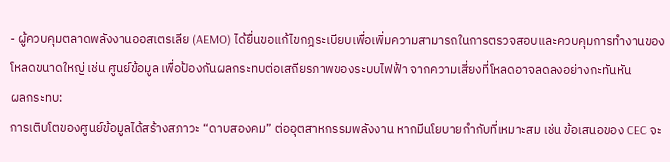- ผู้ควบคุมตลาดพลังงานออสเตรเลีย (AEMO) ได้ยื่นขอแก้ไขกฎระเบียบเพื่อเพิ่มความสามารถในการตรวจสอบและควบคุมการทำงานของโหลดขนาดใหญ่ เช่น ศูนย์ข้อมูล เพื่อป้องกันผลกระทบต่อเสถียรภาพของระบบไฟฟ้า จากความเสี่ยงที่โหลดอาจลดลงอย่างกะทันหัน
ผลกระทบ:
การเติบโตของศูนย์ข้อมูลได้สร้างสภาวะ “ดาบสองคม” ต่ออุตสาหกรรมพลังงาน หากมีนโยบายกำกับที่เหมาะสม เช่น ข้อเสนอของ CEC จะ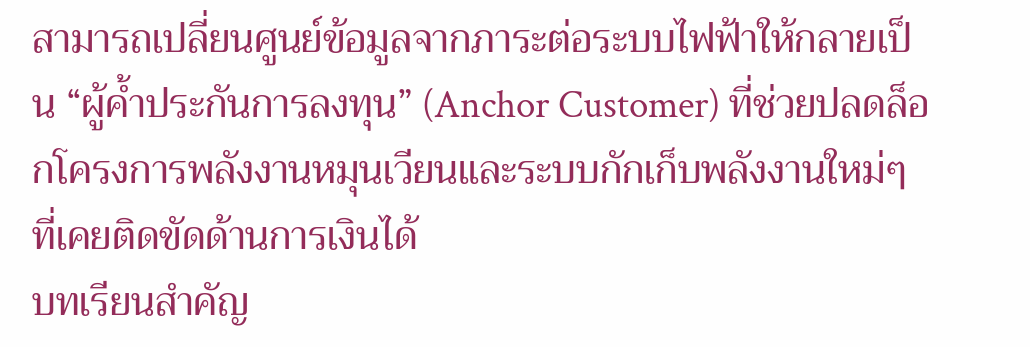สามารถเปลี่ยนศูนย์ข้อมูลจากภาระต่อระบบไฟฟ้าให้กลายเป็น “ผู้ค้ำประกันการลงทุน” (Anchor Customer) ที่ช่วยปลดล็อกโครงการพลังงานหมุนเวียนและระบบกักเก็บพลังงานใหม่ๆ ที่เคยติดขัดด้านการเงินได้
บทเรียนสำคัญ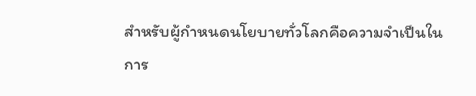สำหรับผู้กำหนดนโยบายทั่วโลกคือความจำเป็นในการ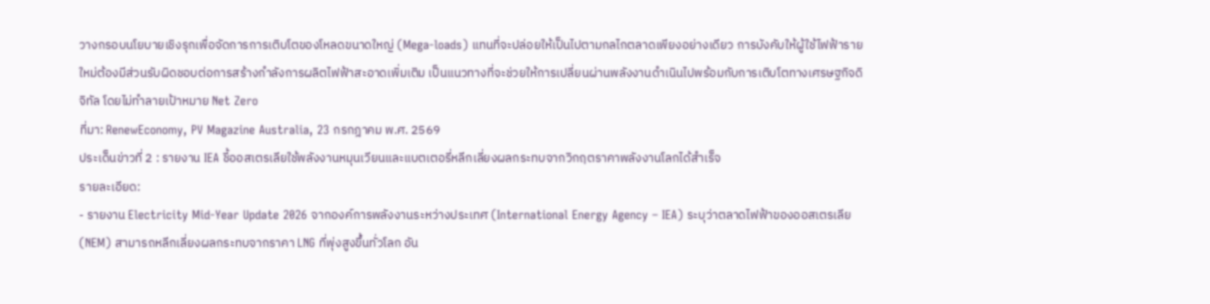วางกรอบนโยบายเชิงรุกเพื่อจัดการการเติบโตของโหลดขนาดใหญ่ (Mega-loads) แทนที่จะปล่อยให้เป็นไปตามกลไกตลาดเพียงอย่างเดียว การบังคับให้ผู้ใช้ไฟฟ้ารายใหม่ต้องมีส่วนรับผิดชอบต่อการสร้างกำลังการผลิตไฟฟ้าสะอาดเพิ่มเติม เป็นแนวทางที่จะช่วยให้การเปลี่ยนผ่านพลังงานดำเนินไปพร้อมกับการเติบโตทางเศรษฐกิจดิจิทัล โดยไม่ทำลายเป้าหมาย Net Zero
ที่มา: RenewEconomy, PV Magazine Australia, 23 กรกฎาคม พ.ศ. 2569
ประเด็นข่าวที่ 2 : รายงาน IEA ชี้ออสเตรเลียใช้พลังงานหมุนเวียนและแบตเตอรี่หลีกเลี่ยงผลกระทบจากวิกฤตราคาพลังงานโลกได้สำเร็จ
รายละเอียด:
- รายงาน Electricity Mid-Year Update 2026 จากองค์การพลังงานระหว่างประเทศ (International Energy Agency – IEA) ระบุว่าตลาดไฟฟ้าของออสเตรเลีย (NEM) สามารถหลีกเลี่ยงผลกระทบจากราคา LNG ที่พุ่งสูงขึ้นทั่วโลก อัน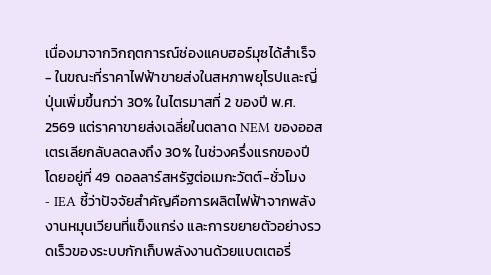เนื่องมาจากวิกฤตการณ์ช่องแคบฮอร์มุซได้สำเร็จ
- ในขณะที่ราคาไฟฟ้าขายส่งในสหภาพยุโรปและญี่ปุ่นเพิ่มขึ้นกว่า 30% ในไตรมาสที่ 2 ของปี พ.ศ. 2569 แต่ราคาขายส่งเฉลี่ยในตลาด NEM ของออสเตรเลียกลับลดลงถึง 30% ในช่วงครึ่งแรกของปี โดยอยู่ที่ 49 ดอลลาร์สหรัฐต่อเมกะวัตต์-ชั่วโมง
- IEA ชี้ว่าปัจจัยสำคัญคือการผลิตไฟฟ้าจากพลังงานหมุนเวียนที่แข็งแกร่ง และการขยายตัวอย่างรวดเร็วของระบบกักเก็บพลังงานด้วยแบตเตอรี่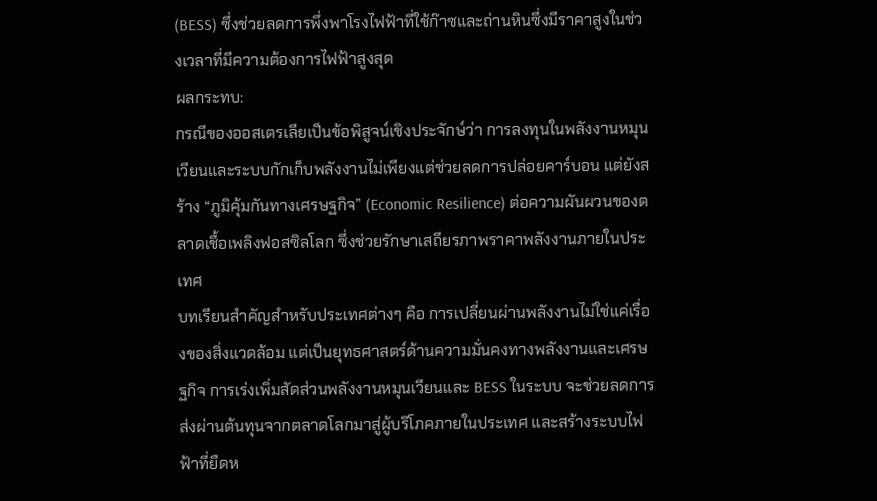(BESS) ซึ่งช่วยลดการพึ่งพาโรงไฟฟ้าที่ใช้ก๊าซและถ่านหินซึ่งมีราคาสูงในช่วงเวลาที่มีความต้องการไฟฟ้าสูงสุด
ผลกระทบ:
กรณีของออสเตรเลียเป็นข้อพิสูจน์เชิงประจักษ์ว่า การลงทุนในพลังงานหมุนเวียนและระบบกักเก็บพลังงานไม่เพียงแต่ช่วยลดการปล่อยคาร์บอน แต่ยังสร้าง “ภูมิคุ้มกันทางเศรษฐกิจ” (Economic Resilience) ต่อความผันผวนของตลาดเชื้อเพลิงฟอสซิลโลก ซึ่งช่วยรักษาเสถียรภาพราคาพลังงานภายในประเทศ
บทเรียนสำคัญสำหรับประเทศต่างๆ คือ การเปลี่ยนผ่านพลังงานไม่ใช่แค่เรื่องของสิ่งแวดล้อม แต่เป็นยุทธศาสตร์ด้านความมั่นคงทางพลังงานและเศรษฐกิจ การเร่งเพิ่มสัดส่วนพลังงานหมุนเวียนและ BESS ในระบบ จะช่วยลดการส่งผ่านต้นทุนจากตลาดโลกมาสู่ผู้บริโภคภายในประเทศ และสร้างระบบไฟฟ้าที่ยืดห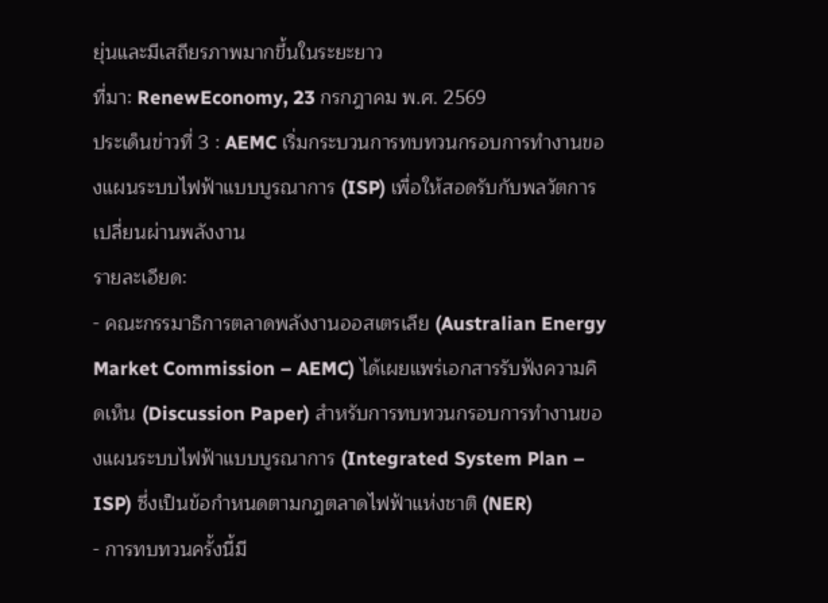ยุ่นและมีเสถียรภาพมากขึ้นในระยะยาว
ที่มา: RenewEconomy, 23 กรกฎาคม พ.ศ. 2569
ประเด็นข่าวที่ 3 : AEMC เริ่มกระบวนการทบทวนกรอบการทำงานของแผนระบบไฟฟ้าแบบบูรณาการ (ISP) เพื่อให้สอดรับกับพลวัตการเปลี่ยนผ่านพลังงาน
รายละเอียด:
- คณะกรรมาธิการตลาดพลังงานออสเตรเลีย (Australian Energy Market Commission – AEMC) ได้เผยแพร่เอกสารรับฟังความคิดเห็น (Discussion Paper) สำหรับการทบทวนกรอบการทำงานของแผนระบบไฟฟ้าแบบบูรณาการ (Integrated System Plan – ISP) ซึ่งเป็นข้อกำหนดตามกฎตลาดไฟฟ้าแห่งชาติ (NER)
- การทบทวนครั้งนี้มี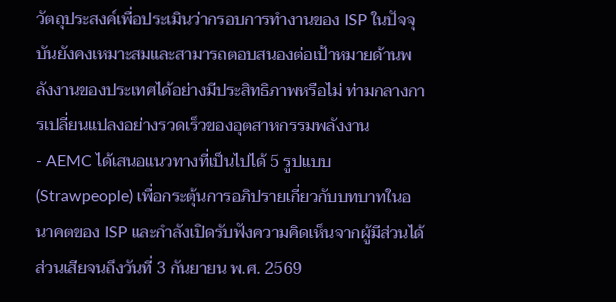วัตถุประสงค์เพื่อประเมินว่ากรอบการทำงานของ ISP ในปัจจุบันยังคงเหมาะสมและสามารถตอบสนองต่อเป้าหมายด้านพลังงานของประเทศได้อย่างมีประสิทธิภาพหรือไม่ ท่ามกลางการเปลี่ยนแปลงอย่างรวดเร็วของอุตสาหกรรมพลังงาน
- AEMC ได้เสนอแนวทางที่เป็นไปได้ 5 รูปแบบ (Strawpeople) เพื่อกระตุ้นการอภิปรายเกี่ยวกับบทบาทในอนาคตของ ISP และกำลังเปิดรับฟังความคิดเห็นจากผู้มีส่วนได้ส่วนเสียจนถึงวันที่ 3 กันยายน พ.ศ. 2569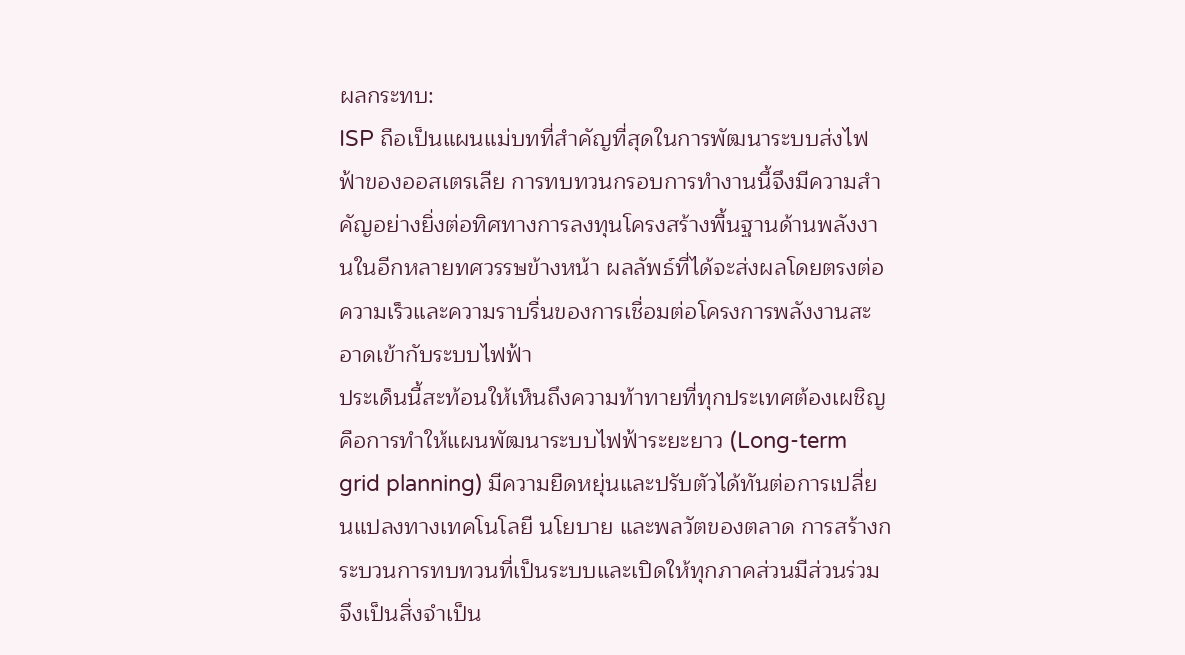ผลกระทบ:
ISP ถือเป็นแผนแม่บทที่สำคัญที่สุดในการพัฒนาระบบส่งไฟฟ้าของออสเตรเลีย การทบทวนกรอบการทำงานนี้จึงมีความสำคัญอย่างยิ่งต่อทิศทางการลงทุนโครงสร้างพื้นฐานด้านพลังงานในอีกหลายทศวรรษข้างหน้า ผลลัพธ์ที่ได้จะส่งผลโดยตรงต่อความเร็วและความราบรื่นของการเชื่อมต่อโครงการพลังงานสะอาดเข้ากับระบบไฟฟ้า
ประเด็นนี้สะท้อนให้เห็นถึงความท้าทายที่ทุกประเทศต้องเผชิญ คือการทำให้แผนพัฒนาระบบไฟฟ้าระยะยาว (Long-term grid planning) มีความยืดหยุ่นและปรับตัวได้ทันต่อการเปลี่ยนแปลงทางเทคโนโลยี นโยบาย และพลวัตของตลาด การสร้างกระบวนการทบทวนที่เป็นระบบและเปิดให้ทุกภาคส่วนมีส่วนร่วมจึงเป็นสิ่งจำเป็น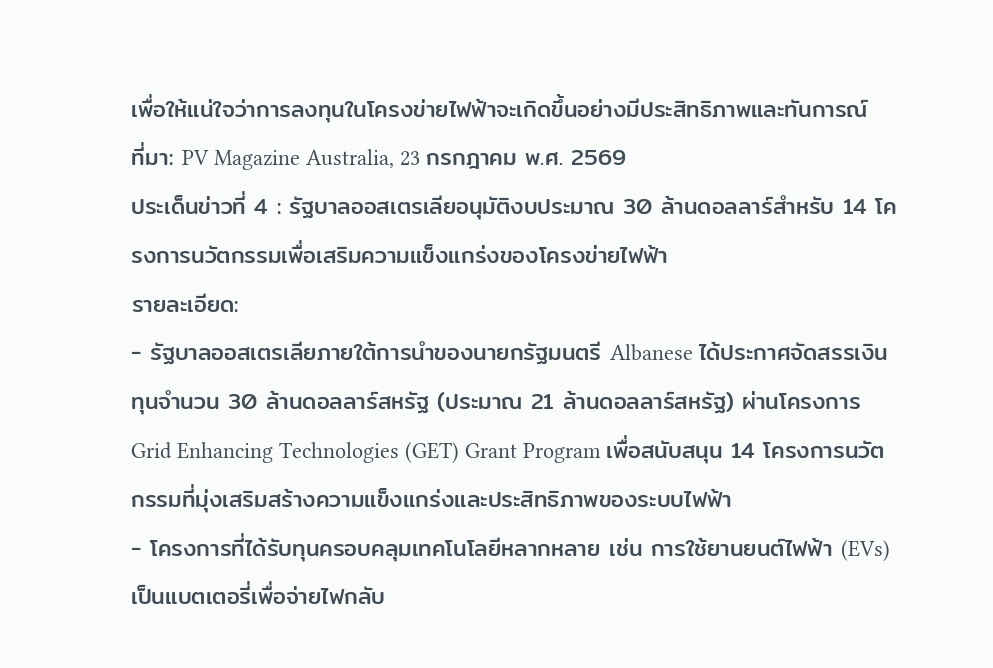เพื่อให้แน่ใจว่าการลงทุนในโครงข่ายไฟฟ้าจะเกิดขึ้นอย่างมีประสิทธิภาพและทันการณ์
ที่มา: PV Magazine Australia, 23 กรกฎาคม พ.ศ. 2569
ประเด็นข่าวที่ 4 : รัฐบาลออสเตรเลียอนุมัติงบประมาณ 30 ล้านดอลลาร์สำหรับ 14 โครงการนวัตกรรมเพื่อเสริมความแข็งแกร่งของโครงข่ายไฟฟ้า
รายละเอียด:
- รัฐบาลออสเตรเลียภายใต้การนำของนายกรัฐมนตรี Albanese ได้ประกาศจัดสรรเงินทุนจำนวน 30 ล้านดอลลาร์สหรัฐ (ประมาณ 21 ล้านดอลลาร์สหรัฐ) ผ่านโครงการ Grid Enhancing Technologies (GET) Grant Program เพื่อสนับสนุน 14 โครงการนวัตกรรมที่มุ่งเสริมสร้างความแข็งแกร่งและประสิทธิภาพของระบบไฟฟ้า
- โครงการที่ได้รับทุนครอบคลุมเทคโนโลยีหลากหลาย เช่น การใช้ยานยนต์ไฟฟ้า (EVs) เป็นแบตเตอรี่เพื่อจ่ายไฟกลับ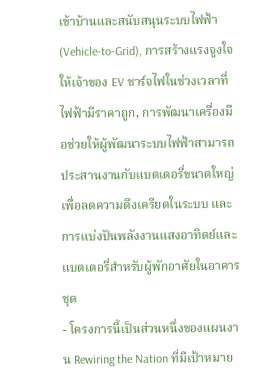เข้าบ้านและสนับสนุนระบบไฟฟ้า (Vehicle-to-Grid), การสร้างแรงจูงใจให้เจ้าของ EV ชาร์จไฟในช่วงเวลาที่ไฟฟ้ามีราคาถูก, การพัฒนาเครื่องมือช่วยให้ผู้พัฒนาระบบไฟฟ้าสามารถประสานงานกับแบตเตอรี่ขนาดใหญ่เพื่อลดความตึงเครียดในระบบ และการแบ่งปันพลังงานแสงอาทิตย์และแบตเตอรี่สำหรับผู้พักอาศัยในอาคารชุด
- โครงการนี้เป็นส่วนหนึ่งของแผนงาน Rewiring the Nation ที่มีเป้าหมาย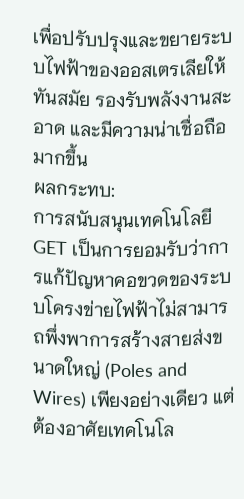เพื่อปรับปรุงและขยายระบบไฟฟ้าของออสเตรเลียให้ทันสมัย รองรับพลังงานสะอาด และมีความน่าเชื่อถือมากขึ้น
ผลกระทบ:
การสนับสนุนเทคโนโลยี GET เป็นการยอมรับว่าการแก้ปัญหาคอขวดของระบบโครงข่ายไฟฟ้าไม่สามารถพึ่งพาการสร้างสายส่งขนาดใหญ่ (Poles and Wires) เพียงอย่างเดียว แต่ต้องอาศัยเทคโนโล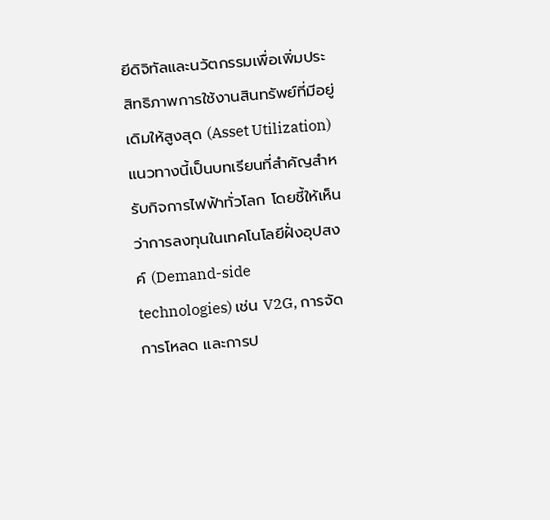ยีดิจิทัลและนวัตกรรมเพื่อเพิ่มประสิทธิภาพการใช้งานสินทรัพย์ที่มีอยู่เดิมให้สูงสุด (Asset Utilization)
แนวทางนี้เป็นบทเรียนที่สำคัญสำหรับกิจการไฟฟ้าทั่วโลก โดยชี้ให้เห็นว่าการลงทุนในเทคโนโลยีฝั่งอุปสงค์ (Demand-side technologies) เช่น V2G, การจัดการโหลด และการป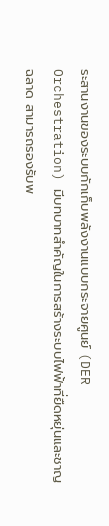ระสานงานของระบบกักเก็บพลังงานแบบกระจายศูนย์ (DER Orchestration) มีบทบาทสำคัญในการสร้างระบบไฟฟ้าที่ยืดหยุ่นและชาญฉลาด สามารถรองรับพ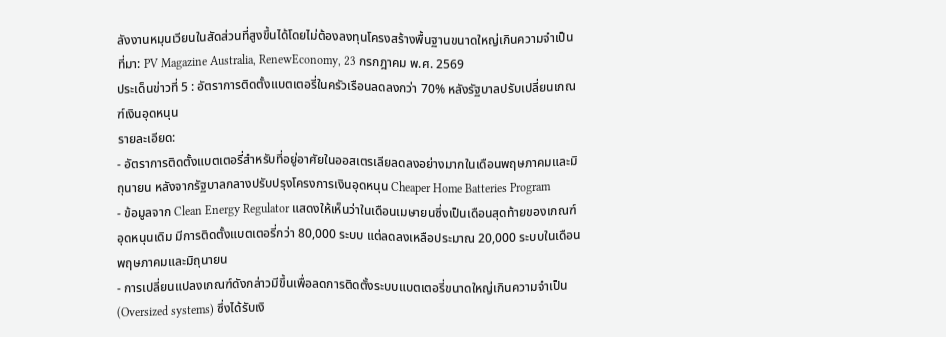ลังงานหมุนเวียนในสัดส่วนที่สูงขึ้นได้โดยไม่ต้องลงทุนโครงสร้างพื้นฐานขนาดใหญ่เกินความจำเป็น
ที่มา: PV Magazine Australia, RenewEconomy, 23 กรกฎาคม พ.ศ. 2569
ประเด็นข่าวที่ 5 : อัตราการติดตั้งแบตเตอรี่ในครัวเรือนลดลงกว่า 70% หลังรัฐบาลปรับเปลี่ยนเกณฑ์เงินอุดหนุน
รายละเอียด:
- อัตราการติดตั้งแบตเตอรี่สำหรับที่อยู่อาศัยในออสเตรเลียลดลงอย่างมากในเดือนพฤษภาคมและมิถุนายน หลังจากรัฐบาลกลางปรับปรุงโครงการเงินอุดหนุน Cheaper Home Batteries Program
- ข้อมูลจาก Clean Energy Regulator แสดงให้เห็นว่าในเดือนเมษายนซึ่งเป็นเดือนสุดท้ายของเกณฑ์อุดหนุนเดิม มีการติดตั้งแบตเตอรี่กว่า 80,000 ระบบ แต่ลดลงเหลือประมาณ 20,000 ระบบในเดือนพฤษภาคมและมิถุนายน
- การเปลี่ยนแปลงเกณฑ์ดังกล่าวมีขึ้นเพื่อลดการติดตั้งระบบแบตเตอรี่ขนาดใหญ่เกินความจำเป็น (Oversized systems) ซึ่งได้รับเงิ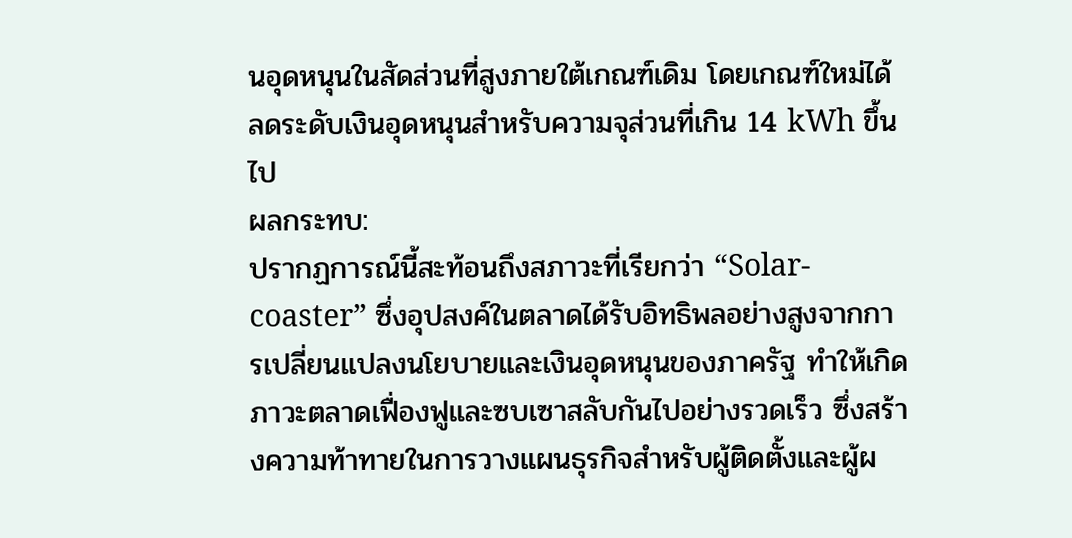นอุดหนุนในสัดส่วนที่สูงภายใต้เกณฑ์เดิม โดยเกณฑ์ใหม่ได้ลดระดับเงินอุดหนุนสำหรับความจุส่วนที่เกิน 14 kWh ขึ้นไป
ผลกระทบ:
ปรากฏการณ์นี้สะท้อนถึงสภาวะที่เรียกว่า “Solar-coaster” ซึ่งอุปสงค์ในตลาดได้รับอิทธิพลอย่างสูงจากการเปลี่ยนแปลงนโยบายและเงินอุดหนุนของภาครัฐ ทำให้เกิดภาวะตลาดเฟื่องฟูและซบเซาสลับกันไปอย่างรวดเร็ว ซึ่งสร้างความท้าทายในการวางแผนธุรกิจสำหรับผู้ติดตั้งและผู้ผ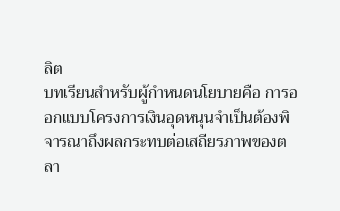ลิต
บทเรียนสำหรับผู้กำหนดนโยบายคือ การออกแบบโครงการเงินอุดหนุนจำเป็นต้องพิจารณาถึงผลกระทบต่อเสถียรภาพของตลา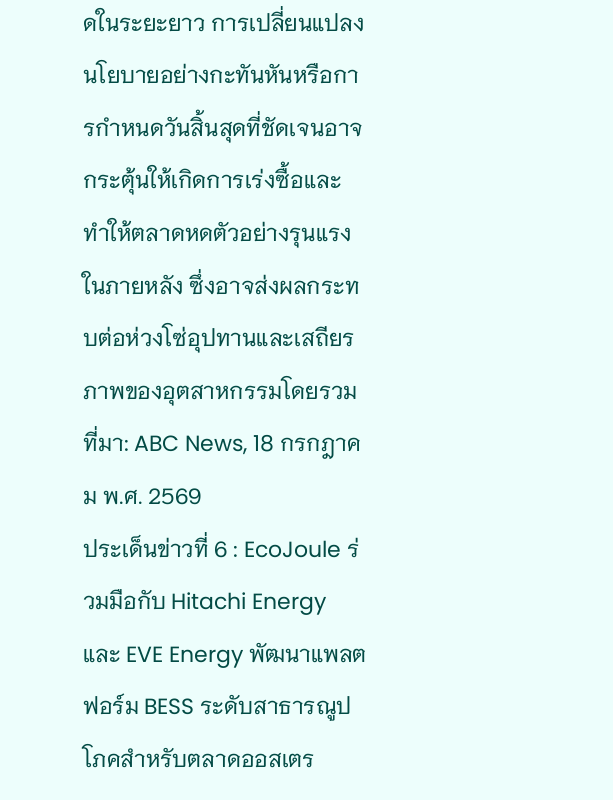ดในระยะยาว การเปลี่ยนแปลงนโยบายอย่างกะทันหันหรือการกำหนดวันสิ้นสุดที่ชัดเจนอาจกระตุ้นให้เกิดการเร่งซื้อและทำให้ตลาดหดตัวอย่างรุนแรงในภายหลัง ซึ่งอาจส่งผลกระทบต่อห่วงโซ่อุปทานและเสถียรภาพของอุตสาหกรรมโดยรวม
ที่มา: ABC News, 18 กรกฎาคม พ.ศ. 2569
ประเด็นข่าวที่ 6 : EcoJoule ร่วมมือกับ Hitachi Energy และ EVE Energy พัฒนาแพลตฟอร์ม BESS ระดับสาธารณูปโภคสำหรับตลาดออสเตร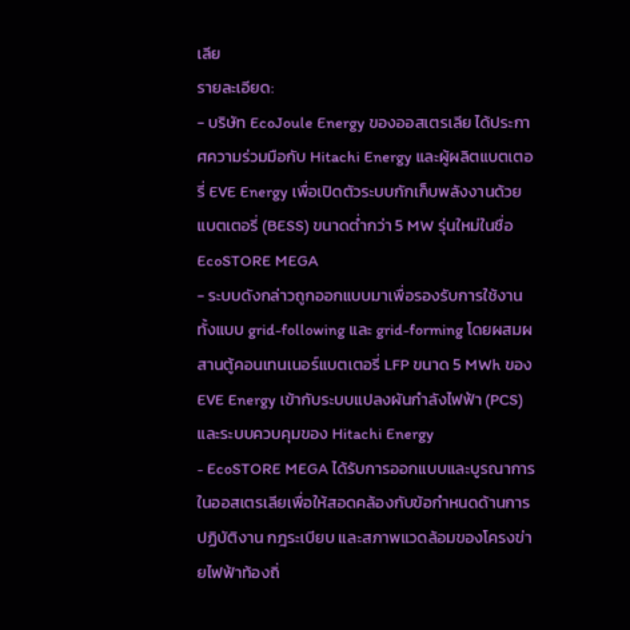เลีย
รายละเอียด:
- บริษัท EcoJoule Energy ของออสเตรเลีย ได้ประกาศความร่วมมือกับ Hitachi Energy และผู้ผลิตแบตเตอรี่ EVE Energy เพื่อเปิดตัวระบบกักเก็บพลังงานด้วยแบตเตอรี่ (BESS) ขนาดต่ำกว่า 5 MW รุ่นใหม่ในชื่อ EcoSTORE MEGA
- ระบบดังกล่าวถูกออกแบบมาเพื่อรองรับการใช้งานทั้งแบบ grid-following และ grid-forming โดยผสมผสานตู้คอนเทนเนอร์แบตเตอรี่ LFP ขนาด 5 MWh ของ EVE Energy เข้ากับระบบแปลงผันกำลังไฟฟ้า (PCS) และระบบควบคุมของ Hitachi Energy
- EcoSTORE MEGA ได้รับการออกแบบและบูรณาการในออสเตรเลียเพื่อให้สอดคล้องกับข้อกำหนดด้านการปฏิบัติงาน กฎระเบียบ และสภาพแวดล้อมของโครงข่ายไฟฟ้าท้องถิ่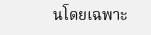นโดยเฉพาะ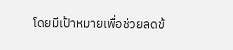โดยมีเป้าหมายเพื่อช่วยลดข้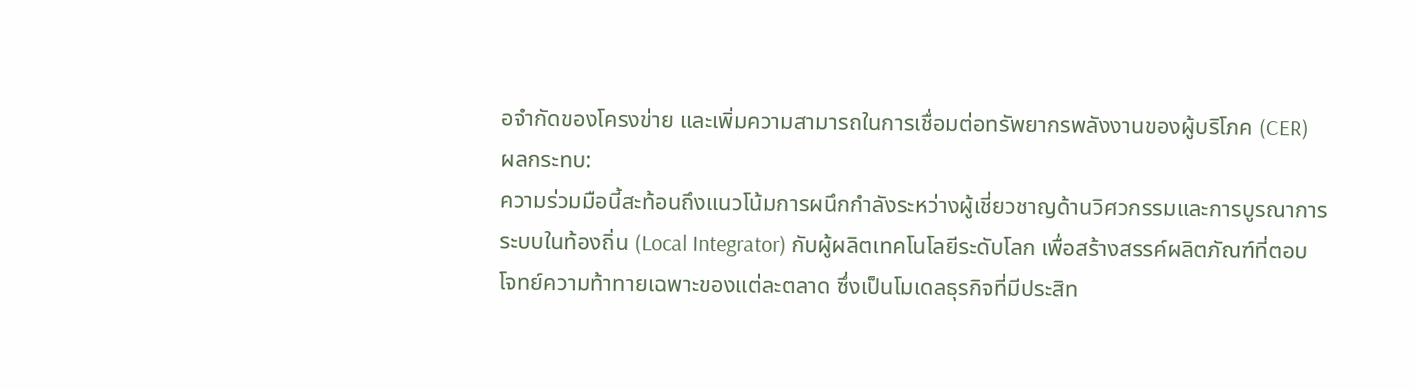อจำกัดของโครงข่าย และเพิ่มความสามารถในการเชื่อมต่อทรัพยากรพลังงานของผู้บริโภค (CER)
ผลกระทบ:
ความร่วมมือนี้สะท้อนถึงแนวโน้มการผนึกกำลังระหว่างผู้เชี่ยวชาญด้านวิศวกรรมและการบูรณาการระบบในท้องถิ่น (Local Integrator) กับผู้ผลิตเทคโนโลยีระดับโลก เพื่อสร้างสรรค์ผลิตภัณฑ์ที่ตอบโจทย์ความท้าทายเฉพาะของแต่ละตลาด ซึ่งเป็นโมเดลธุรกิจที่มีประสิท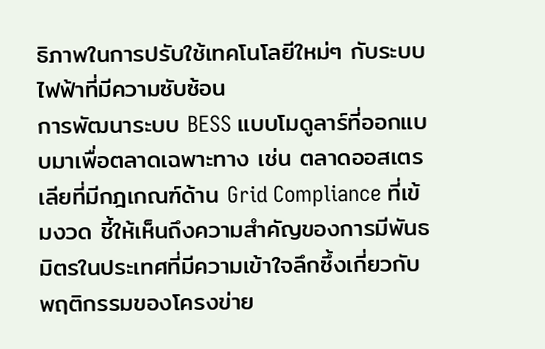ธิภาพในการปรับใช้เทคโนโลยีใหม่ๆ กับระบบไฟฟ้าที่มีความซับซ้อน
การพัฒนาระบบ BESS แบบโมดูลาร์ที่ออกแบบมาเพื่อตลาดเฉพาะทาง เช่น ตลาดออสเตรเลียที่มีกฎเกณฑ์ด้าน Grid Compliance ที่เข้มงวด ชี้ให้เห็นถึงความสำคัญของการมีพันธมิตรในประเทศที่มีความเข้าใจลึกซึ้งเกี่ยวกับพฤติกรรมของโครงข่าย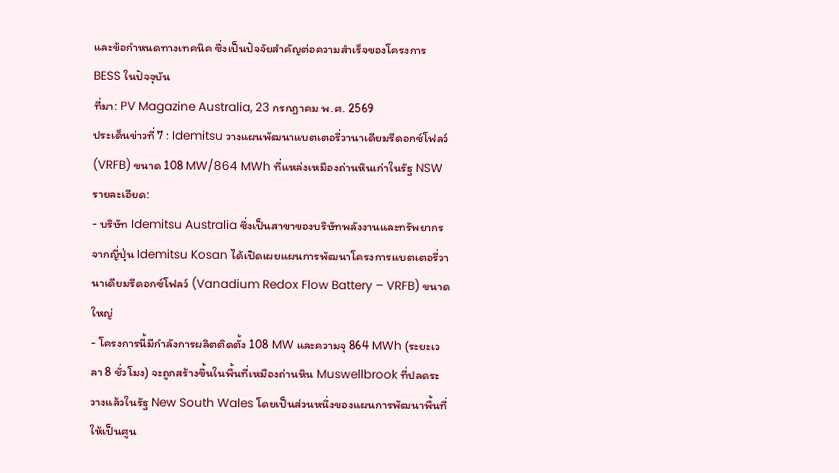และข้อกำหนดทางเทคนิค ซึ่งเป็นปัจจัยสำคัญต่อความสำเร็จของโครงการ BESS ในปัจจุบัน
ที่มา: PV Magazine Australia, 23 กรกฎาคม พ.ศ. 2569
ประเด็นข่าวที่ 7 : Idemitsu วางแผนพัฒนาแบตเตอรี่วานาเดียมรีดอกซ์โฟลว์ (VRFB) ขนาด 108 MW/864 MWh ที่แหล่งเหมืองถ่านหินเก่าในรัฐ NSW
รายละเอียด:
- บริษัท Idemitsu Australia ซึ่งเป็นสาขาของบริษัทพลังงานและทรัพยากรจากญี่ปุ่น Idemitsu Kosan ได้เปิดเผยแผนการพัฒนาโครงการแบตเตอรี่วานาเดียมรีดอกซ์โฟลว์ (Vanadium Redox Flow Battery – VRFB) ขนาดใหญ่
- โครงการนี้มีกำลังการผลิตติดตั้ง 108 MW และความจุ 864 MWh (ระยะเวลา 8 ชั่วโมง) จะถูกสร้างขึ้นในพื้นที่เหมืองถ่านหิน Muswellbrook ที่ปลดระวางแล้วในรัฐ New South Wales โดยเป็นส่วนหนึ่งของแผนการพัฒนาพื้นที่ให้เป็นศูน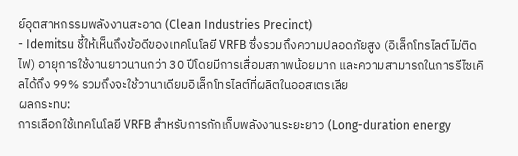ย์อุตสาหกรรมพลังงานสะอาด (Clean Industries Precinct)
- Idemitsu ชี้ให้เห็นถึงข้อดีของเทคโนโลยี VRFB ซึ่งรวมถึงความปลอดภัยสูง (อิเล็กโทรไลต์ไม่ติดไฟ) อายุการใช้งานยาวนานกว่า 30 ปีโดยมีการเสื่อมสภาพน้อยมาก และความสามารถในการรีไซเคิลได้ถึง 99% รวมถึงจะใช้วานาเดียมอิเล็กโทรไลต์ที่ผลิตในออสเตรเลีย
ผลกระทบ:
การเลือกใช้เทคโนโลยี VRFB สำหรับการกักเก็บพลังงานระยะยาว (Long-duration energy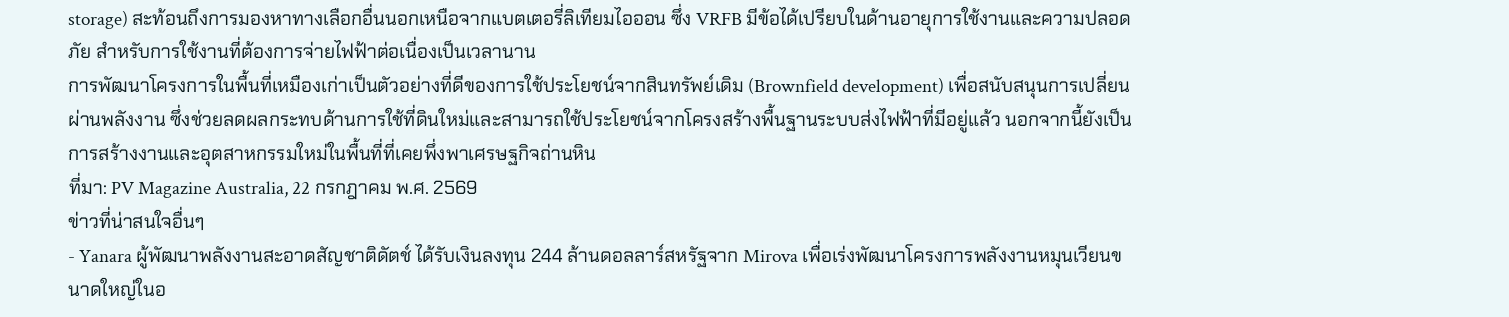storage) สะท้อนถึงการมองหาทางเลือกอื่นนอกเหนือจากแบตเตอรี่ลิเทียมไอออน ซึ่ง VRFB มีข้อได้เปรียบในด้านอายุการใช้งานและความปลอดภัย สำหรับการใช้งานที่ต้องการจ่ายไฟฟ้าต่อเนื่องเป็นเวลานาน
การพัฒนาโครงการในพื้นที่เหมืองเก่าเป็นตัวอย่างที่ดีของการใช้ประโยชน์จากสินทรัพย์เดิม (Brownfield development) เพื่อสนับสนุนการเปลี่ยนผ่านพลังงาน ซึ่งช่วยลดผลกระทบด้านการใช้ที่ดินใหม่และสามารถใช้ประโยชน์จากโครงสร้างพื้นฐานระบบส่งไฟฟ้าที่มีอยู่แล้ว นอกจากนี้ยังเป็นการสร้างงานและอุตสาหกรรมใหม่ในพื้นที่ที่เคยพึ่งพาเศรษฐกิจถ่านหิน
ที่มา: PV Magazine Australia, 22 กรกฎาคม พ.ศ. 2569
ข่าวที่น่าสนใจอื่นๆ
- Yanara ผู้พัฒนาพลังงานสะอาดสัญชาติดัตช์ ได้รับเงินลงทุน 244 ล้านดอลลาร์สหรัฐจาก Mirova เพื่อเร่งพัฒนาโครงการพลังงานหมุนเวียนขนาดใหญ่ในอ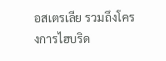อสเตรเลีย รวมถึงโครงการไฮบริด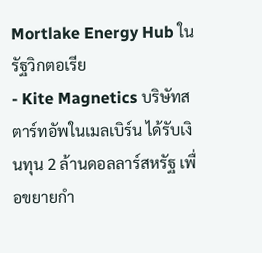Mortlake Energy Hub ในรัฐวิกตอเรีย
- Kite Magnetics บริษัทสตาร์ทอัพในเมลเบิร์น ได้รับเงินทุน 2 ล้านดอลลาร์สหรัฐ เพื่อขยายกำ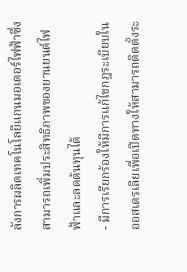ลังการผลิตเทคโนโลยีแกนมอเตอร์ไฟฟ้าซึ่งสามารถเพิ่มประสิทธิภาพของยานยนต์ไฟฟ้าและลดต้นทุนได้
- มีการเรียกร้องให้มีการแก้ไขกฎระเบียบในออสเตรเลียเพื่อเปิดทางให้สามารถติดตั้งระ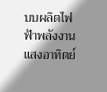บบผลิตไฟฟ้าพลังงานแสงอาทิตย์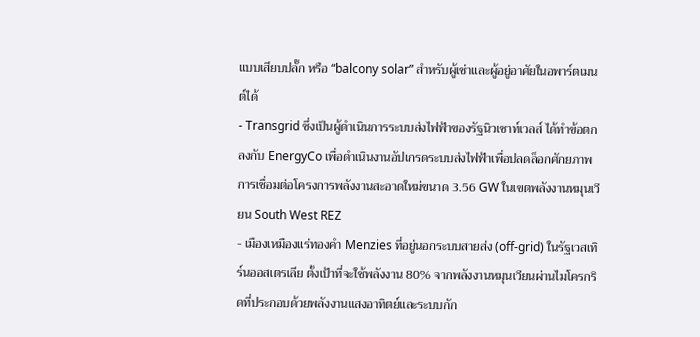แบบเสียบปลั๊ก หรือ “balcony solar” สำหรับผู้เช่าและผู้อยู่อาศัยในอพาร์ตเมนต์ได้
- Transgrid ซึ่งเป็นผู้ดำเนินการระบบส่งไฟฟ้าของรัฐนิวเซาท์เวลส์ ได้ทำข้อตกลงกับ EnergyCo เพื่อดำเนินงานอัปเกรดระบบส่งไฟฟ้าเพื่อปลดล็อกศักยภาพการเชื่อมต่อโครงการพลังงานสะอาดใหม่ขนาด 3.56 GW ในเขตพลังงานหมุนเวียน South West REZ
- เมืองเหมืองแร่ทองคำ Menzies ที่อยู่นอกระบบสายส่ง (off-grid) ในรัฐเวสเทิร์นออสเตรเลีย ตั้งเป้าที่จะใช้พลังงาน 80% จากพลังงานหมุนเวียนผ่านไมโครกริดที่ประกอบด้วยพลังงานแสงอาทิตย์และระบบกัก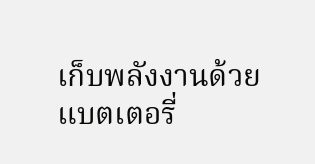เก็บพลังงานด้วยแบตเตอรี่